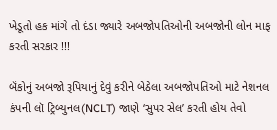ખેડૂતો હક માંગે તો દંડા જ્યારે અબજોપતિઓની અબજોની લોન માફ કરતી સરકાર !!!

બૅંકોનું અબજો રૂપિયાનું દેવું કરીને બેઠેલા અબજોપતિઓ માટે નેશનલ કંપની લૉ ટ્રિબ્યુનલ(NCLT) જાણે ‘સુપર સેલ’ કરતી હોય તેવો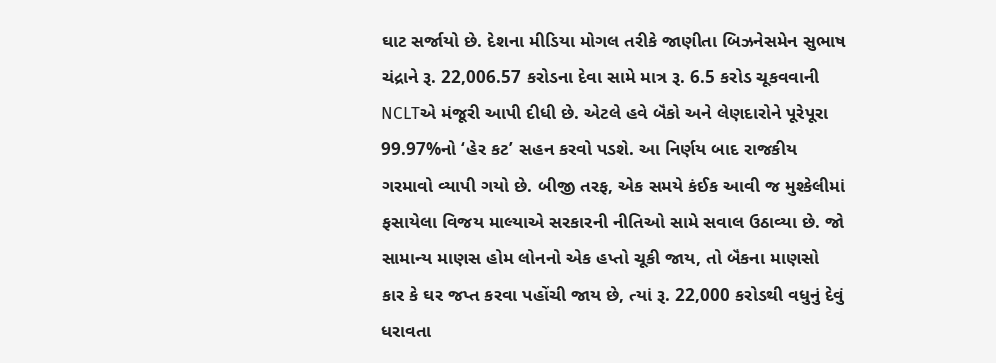ઘાટ સર્જાયો છે. દેશના મીડિયા મોગલ તરીકે જાણીતા બિઝનેસમેન સુભાષ ચંદ્રાને રૂ. 22,006.57 કરોડના દેવા સામે માત્ર રૂ. 6.5 કરોડ ચૂકવવાની NCLTએ મંજૂરી આપી દીધી છે. એટલે હવે બૅંકો અને લેણદારોને પૂરેપૂરા 99.97%નો ‘હેર કટ’ સહન કરવો પડશે. આ નિર્ણય બાદ રાજકીય ગરમાવો વ્યાપી ગયો છે. બીજી તરફ, એક સમયે કંઈક આવી જ મુશ્કેલીમાં ફસાયેલા વિજય માલ્યાએ સરકારની નીતિઓ સામે સવાલ ઉઠાવ્યા છે. જો સામાન્ય માણસ હોમ લોનનો એક હપ્તો ચૂકી જાય, તો બૅંકના માણસો કાર કે ઘર જપ્ત કરવા પહોંચી જાય છે, ત્યાં રૂ. 22,000 કરોડથી વધુનું દેવું ધરાવતા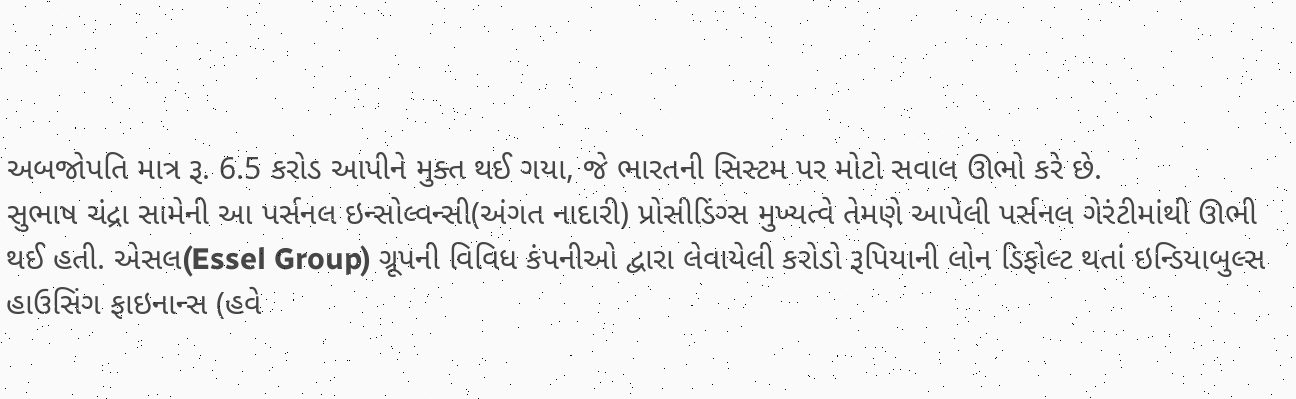અબજોપતિ માત્ર રૂ. 6.5 કરોડ આપીને મુક્ત થઈ ગયા, જે ભારતની સિસ્ટમ પર મોટો સવાલ ઊભો કરે છે.
સુભાષ ચંદ્રા સામેની આ પર્સનલ ઇન્સોલ્વન્સી(અંગત નાદારી) પ્રોસીડિંગ્સ મુખ્યત્વે તેમણે આપેલી પર્સનલ ગેરંટીમાંથી ઊભી થઈ હતી. એસલ(Essel Group) ગ્રૂપની વિવિધ કંપનીઓ દ્વારા લેવાયેલી કરોડો રૂપિયાની લોન ડિફોલ્ટ થતાં ઇન્ડિયાબુલ્સ હાઉસિંગ ફાઇનાન્સ (હવે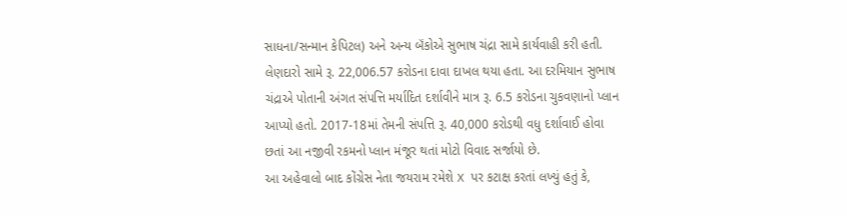સાધના/સન્માન કેપિટલ) અને અન્ય બૅંકોએ સુભાષ ચંદ્રા સામે કાર્યવાહી કરી હતી. લેણદારો સામે રૂ. 22,006.57 કરોડના દાવા દાખલ થયા હતા. આ દરમિયાન સુભાષ ચંદ્રાએ પોતાની અંગત સંપત્તિ મર્યાદિત દર્શાવીને માત્ર રૂ. 6.5 કરોડના ચુકવણાનો પ્લાન આપ્યો હતો. 2017-18માં તેમની સંપત્તિ રૂ. 40,000 કરોડથી વધુ દર્શાવાઈ હોવા છતાં આ નજીવી રકમનો પ્લાન મંજૂર થતાં મોટો વિવાદ સર્જાયો છે.
આ અહેવાલો બાદ કોંગ્રેસ નેતા જયરામ રમેશે X પર કટાક્ષ કરતાં લખ્યું હતું કે,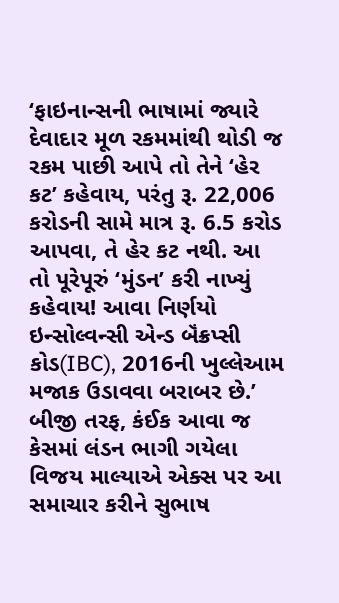‘ફાઇનાન્સની ભાષામાં જ્યારે દેવાદાર મૂળ રકમમાંથી થોડી જ રકમ પાછી આપે તો તેને ‘હેર કટ’ કહેવાય, પરંતુ રૂ. 22,006 કરોડની સામે માત્ર રૂ. 6.5 કરોડ આપવા, તે હેર કટ નથી. આ તો પૂરેપૂરું ‘મુંડન’ કરી નાખ્યું કહેવાય! આવા નિર્ણયો ઇન્સોલ્વન્સી એન્ડ બૅંક્રપ્સી કોડ(IBC), 2016ની ખુલ્લેઆમ મજાક ઉડાવવા બરાબર છે.’
બીજી તરફ, કંઈક આવા જ કેસમાં લંડન ભાગી ગયેલા વિજય માલ્યાએ એક્સ પર આ સમાચાર કરીને સુભાષ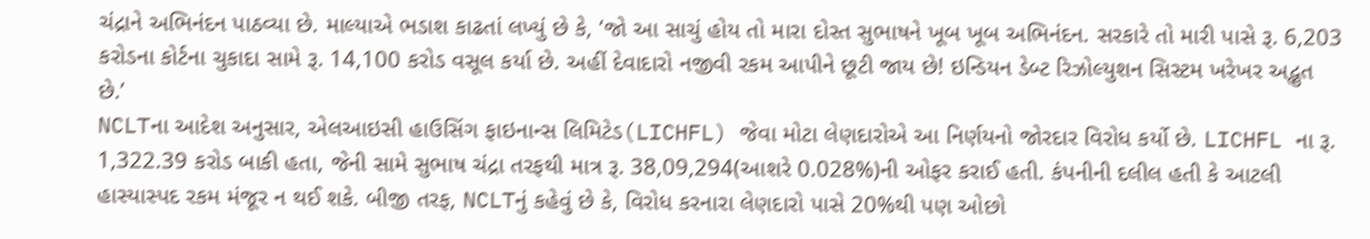ચંદ્રાને અભિનંદન પાઠવ્યા છે. માલ્યાએ ભડાશ કાઢતાં લખ્યું છે કે, ‘જો આ સાચું હોય તો મારા દોસ્ત સુભાષને ખૂબ ખૂબ અભિનંદન. સરકારે તો મારી પાસે રૂ. 6,203 કરોડના કોર્ટના ચુકાદા સામે રૂ. 14,100 કરોડ વસૂલ કર્યા છે. અહીં દેવાદારો નજીવી રકમ આપીને છૂટી જાય છે! ઇન્ડિયન ડેબ્ટ રિઝોલ્યુશન સિસ્ટમ ખરેખર અદ્ભુત છે.’
NCLTના આદેશ અનુસાર, એલઆઇસી હાઉસિંગ ફાઇનાન્સ લિમિટેડ(LICHFL) જેવા મોટા લેણદારોએ આ નિર્ણયનો જોરદાર વિરોધ કર્યો છે. LICHFL ના રૂ. 1,322.39 કરોડ બાકી હતા, જેની સામે સુભાષ ચંદ્રા તરફથી માત્ર રૂ. 38,09,294(આશરે 0.028%)ની ઓફર કરાઈ હતી. કંપનીની દલીલ હતી કે આટલી હાસ્યાસ્પદ રકમ મંજૂર ન થઈ શકે. બીજી તરફ, NCLTનું કહેવું છે કે, વિરોધ કરનારા લેણદારો પાસે 20%થી પણ ઓછો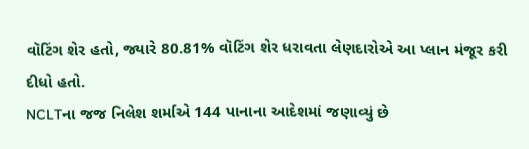વૉટિંગ શેર હતો, જ્યારે 80.81% વૉટિંગ શેર ધરાવતા લેણદારોએ આ પ્લાન મંજૂર કરી દીધો હતો.
NCLTના જજ નિલેશ શર્માએ 144 પાનાના આદેશમાં જણાવ્યું છે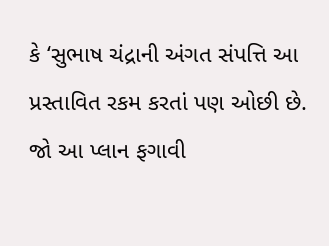કે ‘સુભાષ ચંદ્રાની અંગત સંપત્તિ આ પ્રસ્તાવિત રકમ કરતાં પણ ઓછી છે. જો આ પ્લાન ફગાવી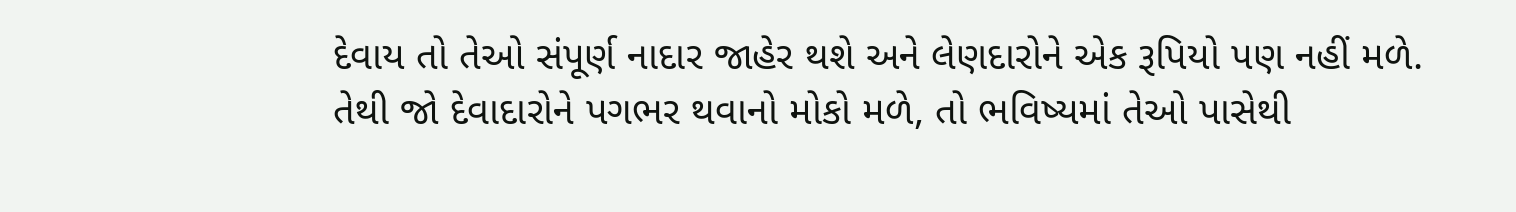દેવાય તો તેઓ સંપૂર્ણ નાદાર જાહેર થશે અને લેણદારોને એક રૂપિયો પણ નહીં મળે. તેથી જો દેવાદારોને પગભર થવાનો મોકો મળે, તો ભવિષ્યમાં તેઓ પાસેથી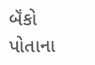બૅંકો પોતાના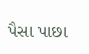પૈસા પાછા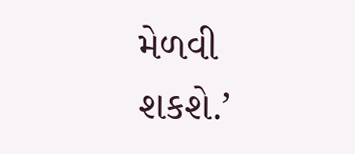મેળવી શકશે.’